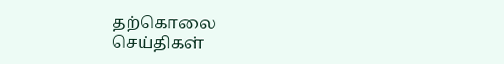தற்கொலை
செய்திகள்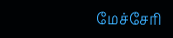மேச்சேரி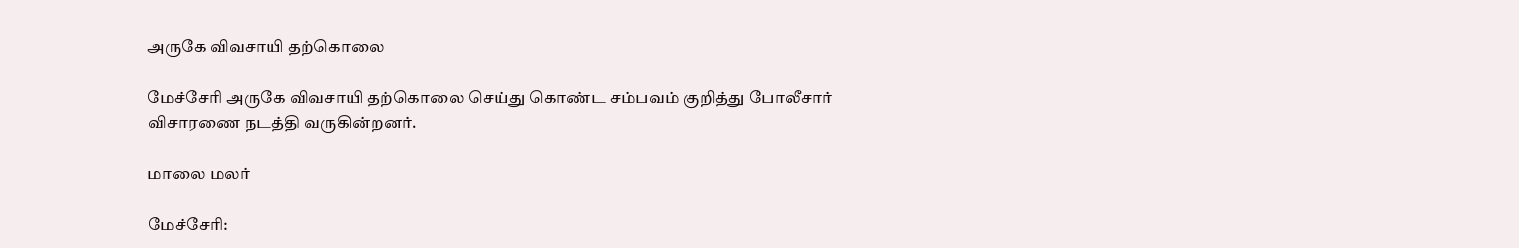அருகே விவசாயி தற்கொலை

மேச்சேரி அருகே விவசாயி தற்கொலை செய்து கொண்ட சம்பவம் குறித்து போலீசார் விசாரணை நடத்தி வருகின்றனர்.

மாலை மலர்

மேச்சேரி: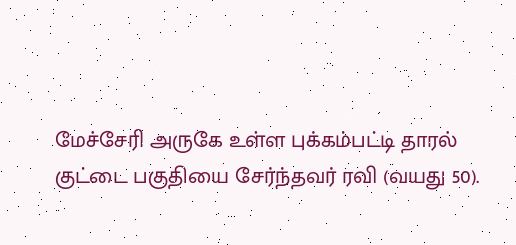மேச்சேரி அருகே உள்ள புக்கம்பட்டி தாரல் குட்டை பகுதியை சேர்ந்தவர் ரவி (வயது 50).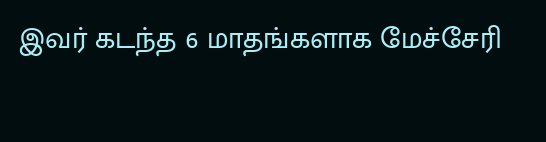இவர் கடந்த 6 மாதங்களாக மேச்சேரி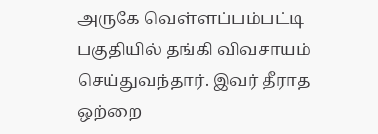அருகே வெள்ளப்பம்பட்டி பகுதியில் தங்கி விவசாயம் செய்துவந்தார். இவர் தீராத ஒற்றை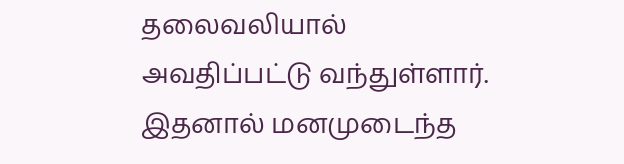தலைவலியால் அவதிப்பட்டு வந்துள்ளார். இதனால் மனமுடைந்த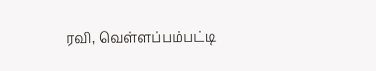ரவி, வெள்ளப்பம்பட்டி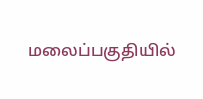மலைப்பகுதியில்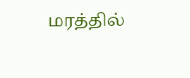மரத்தில்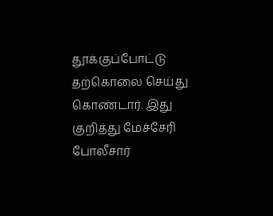தூக்குப்போட்டு தற்கொலை செய்து கொண்டார். இது குறித்து மேச்சேரி போலீசார்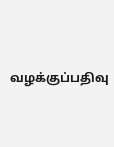வழக்குப்பதிவு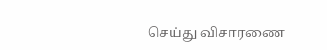செய்து விசாரணை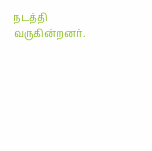நடத்தி வருகின்றனர்.